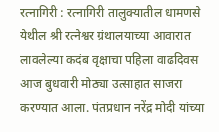रत्नागिरी : रत्नागिरी तालुक्यातील धामणसे येथील श्री रत्नेश्वर ग्रंथालयाच्या आवारात लावलेल्या कदंब वृक्षाचा पहिला वाढदिवस आज बुधवारी मोठ्या उत्साहात साजरा करण्यात आला. पंतप्रधान नरेंद्र मोदी यांच्या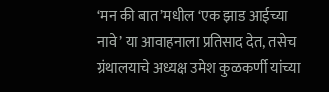‘मन की बात’मधील ‘एक झाड आईच्या नावे’ या आवाहनाला प्रतिसाद देत, तसेच ग्रंथालयाचे अध्यक्ष उमेश कुळकर्णी यांच्या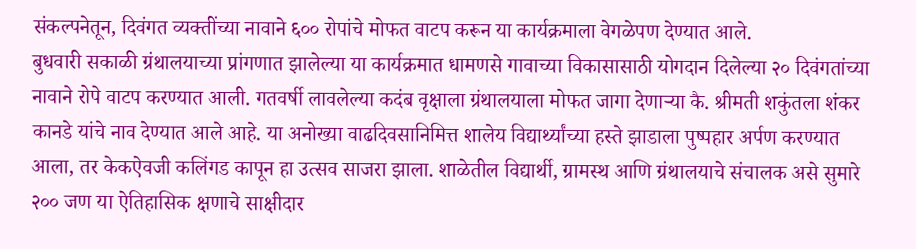संकल्पनेतून, दिवंगत व्यक्तींच्या नावाने ६०० रोपांचे मोफत वाटप करून या कार्यक्रमाला वेगळेपण देण्यात आले.
बुधवारी सकाळी ग्रंथालयाच्या प्रांगणात झालेल्या या कार्यक्रमात धामणसे गावाच्या विकासासाठी योगदान दिलेल्या २० दिवंगतांच्या नावाने रोपे वाटप करण्यात आली. गतवर्षी लावलेल्या कदंब वृक्षाला ग्रंथालयाला मोफत जागा देणाऱ्या कै. श्रीमती शकुंतला शंकर कानडे यांचे नाव देण्यात आले आहे. या अनोख्या वाढदिवसानिमित्त शालेय विद्यार्थ्यांच्या हस्ते झाडाला पुष्पहार अर्पण करण्यात आला, तर केकऐवजी कलिंगड कापून हा उत्सव साजरा झाला. शाळेतील विद्यार्थी, ग्रामस्थ आणि ग्रंथालयाचे संचालक असे सुमारे २०० जण या ऐतिहासिक क्षणाचे साक्षीदार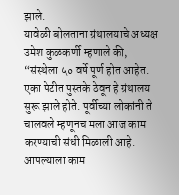झाले.
यावेळी बोलताना ग्रंथालयाचे अध्यक्ष उमेश कुळकर्णी म्हणाले की, “संस्थेला ५० वर्षे पूर्ण होत आहेत. एका पेटीत पुस्तके ठेवून हे ग्रंथालय सुरू झाले होते. पूर्वीच्या लोकांनी ते चालवले म्हणूनच मला आज काम करण्याची संधी मिळाली आहे. आपल्याला काम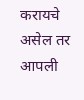करायचे असेल तर आपली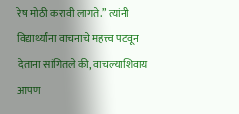रेष मोठी करावी लागते.” त्यांनी विद्यार्थ्यांना वाचनाचे महत्त्व पटवून देताना सांगितले की, वाचल्याशिवाय आपण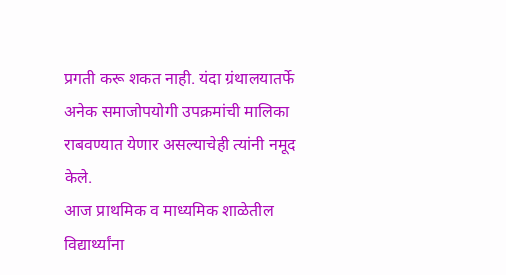प्रगती करू शकत नाही. यंदा ग्रंथालयातर्फे अनेक समाजोपयोगी उपक्रमांची मालिका राबवण्यात येणार असल्याचेही त्यांनी नमूद केले.
आज प्राथमिक व माध्यमिक शाळेतील विद्यार्थ्यांना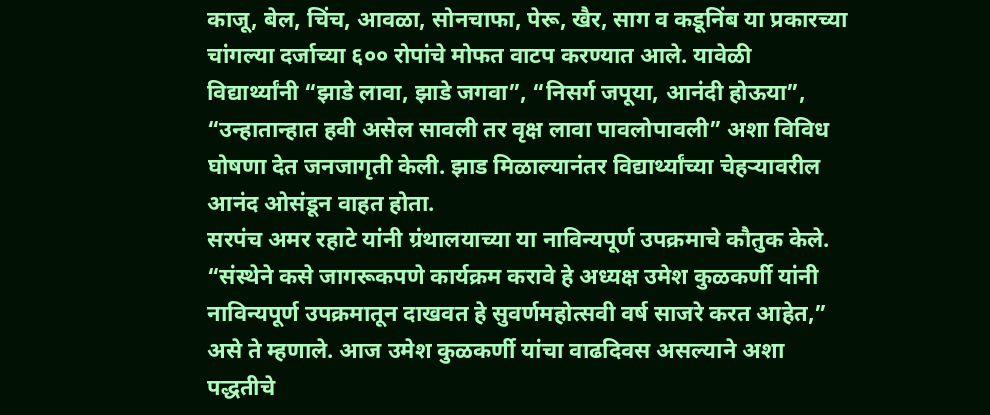काजू, बेल, चिंच, आवळा, सोनचाफा, पेरू, खैर, साग व कडूनिंब या प्रकारच्या चांगल्या दर्जाच्या ६०० रोपांचे मोफत वाटप करण्यात आले. यावेळी विद्यार्थ्यांनी “झाडे लावा, झाडे जगवा”, “निसर्ग जपूया, आनंदी होऊया”, “उन्हातान्हात हवी असेल सावली तर वृक्ष लावा पावलोपावली” अशा विविध घोषणा देत जनजागृती केली. झाड मिळाल्यानंतर विद्यार्थ्यांच्या चेहऱ्यावरील आनंद ओसंडून वाहत होता.
सरपंच अमर रहाटे यांनी ग्रंथालयाच्या या नाविन्यपूर्ण उपक्रमाचे कौतुक केले. “संस्थेने कसे जागरूकपणे कार्यक्रम करावे हे अध्यक्ष उमेश कुळकर्णी यांनी नाविन्यपूर्ण उपक्रमातून दाखवत हे सुवर्णमहोत्सवी वर्ष साजरे करत आहेत,” असे ते म्हणाले. आज उमेश कुळकर्णी यांचा वाढदिवस असल्याने अशा पद्धतीचे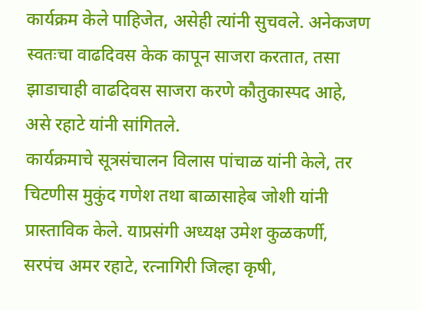कार्यक्रम केले पाहिजेत, असेही त्यांनी सुचवले. अनेकजण स्वतःचा वाढदिवस केक कापून साजरा करतात, तसा झाडाचाही वाढदिवस साजरा करणे कौतुकास्पद आहे, असे रहाटे यांनी सांगितले.
कार्यक्रमाचे सूत्रसंचालन विलास पांचाळ यांनी केले, तर चिटणीस मुकुंद गणेश तथा बाळासाहेब जोशी यांनी प्रास्ताविक केले. याप्रसंगी अध्यक्ष उमेश कुळकर्णी, सरपंच अमर रहाटे, रत्नागिरी जिल्हा कृषी,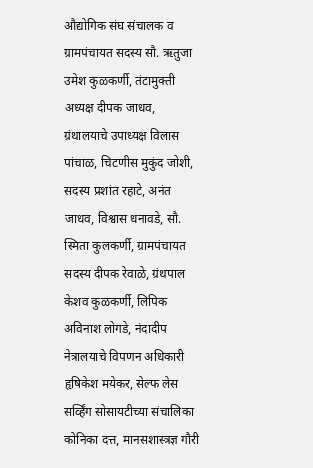औद्योगिक संघ संचालक व ग्रामपंचायत सदस्य सौ. ऋतुजा उमेश कुळकर्णी, तंटामुक्ती अध्यक्ष दीपक जाधव, ग्रंथालयाचे उपाध्यक्ष विलास पांचाळ, चिटणीस मुकुंद जोशी, सदस्य प्रशांत रहाटे, अनंत जाधव, विश्वास धनावडे, सौ. स्मिता कुलकर्णी, ग्रामपंचायत सदस्य दीपक रेवाळे, ग्रंथपाल केशव कुळकर्णी, लिपिक अविनाश लोगडे, नंदादीप नेत्रालयाचे विपणन अधिकारी हृषिकेश मयेकर, सेल्फ लेस सर्व्हिंग सोसायटीच्या संचालिका कोनिका दत्त, मानसशास्त्रज्ञ गौरी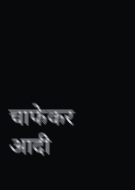चाफेकर आदी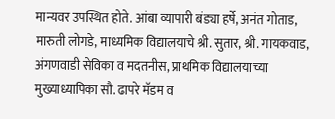मान्यवर उपस्थित होते. आंबा व्यापारी बंड्या हर्षे, अनंत गोताड, मारुती लोगडे, माध्यमिक विद्यालयाचे श्री. सुतार, श्री. गायकवाड, अंगणवाडी सेविका व मदतनीस, प्राथमिक विद्यालयाच्या मुख्याध्यापिका सौ. ढापरे मॅडम व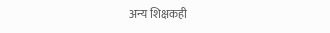अन्य शिक्षकही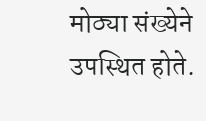मोठ्या संख्येने उपस्थित होते.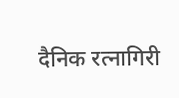दैनिक रत्नागिरी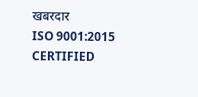खबरदार
ISO 9001:2015 CERTIFIED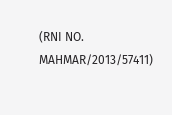(RNI NO. MAHMAR/2013/57411)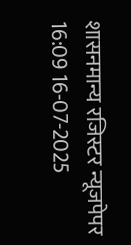शासनमान्य रजिस्टर न्यूजपेपर
16:09 16-07-2025